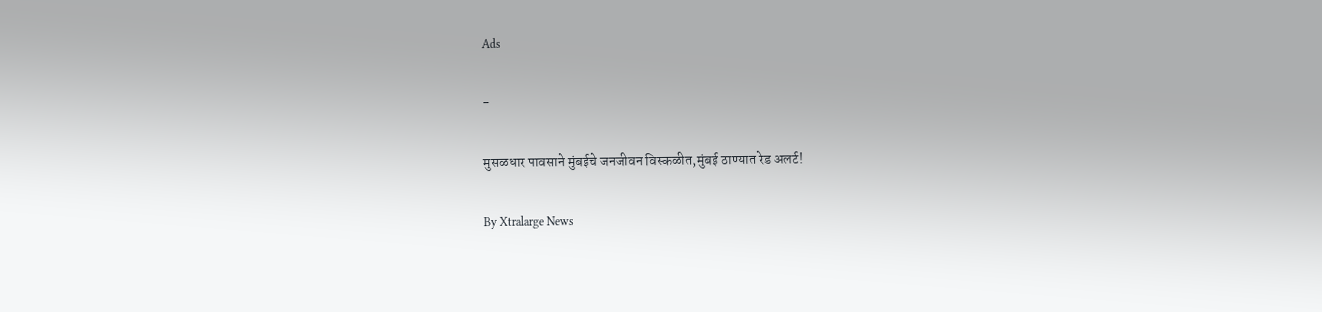Ads

-

मुसळधार पावसाने मुंबईचे जनजीवन विस्कळीत,मुंबई ठाण्यात रेड अलर्ट!

By Xtralarge News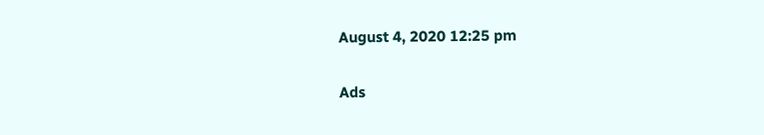August 4, 2020 12:25 pm

Ads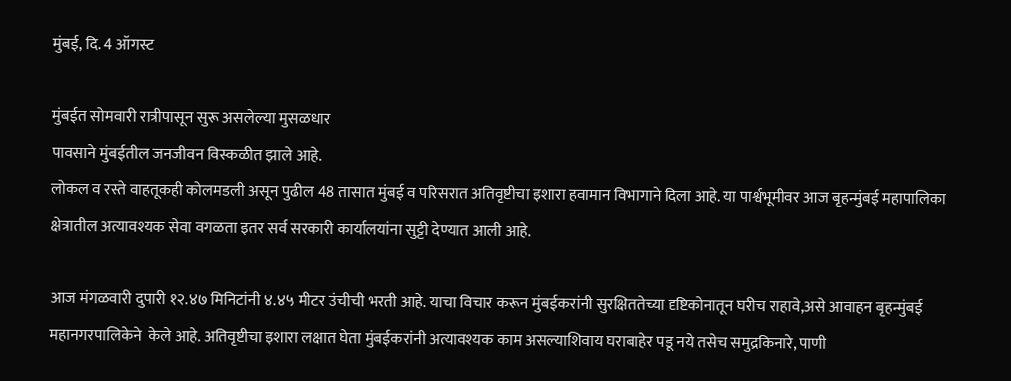मुंबई, दि. 4 ऑगस्ट

मुंबईत सोमवारी रात्रीपासून सुरू असलेल्या मुसळधार
पावसाने मुंबईतील जनजीवन विस्कळीत झाले आहे.
लोकल व रस्ते वाहतूकही कोलमडली असून पुढील 48 तासात मुंबई व परिसरात अतिवृष्टीचा इशारा हवामान विभागाने दिला आहे. या पार्श्वभूमीवर आज बृहन्मुंबई महापालिका क्षेत्रातील अत्यावश्यक सेवा वगळता इतर सर्व सरकारी कार्यालयांना सुट्टी देण्यात आली आहे.

आज मंगळवारी दुपारी १२.४७ मिनिटांनी ४.४५ मीटर उंचीची भरती आहे. याचा विचार करून मुंबईकरांनी सुरक्षिततेच्या दृष्टिकोनातून घरीच राहावे,असे आवाहन बृहन्मुंबई महानगरपालिकेने  केले आहे. अतिवृष्टीचा इशारा लक्षात घेता मुंबईकरांनी अत्यावश्यक काम असल्याशिवाय घराबाहेर पडू नये तसेच समुद्रकिनारे, पाणी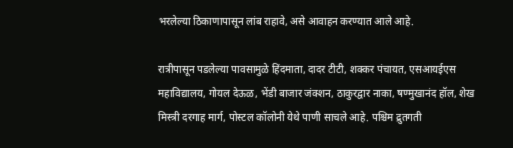भरलेल्या ठिकाणापासून लांब राहावे, असे आवाहन करण्यात आले आहे.

रात्रीपासून पडलेल्या पावसामुळे हिंदमाता, दादर टीटी, शक्कर पंचायत, एसआयईएस महाविद्यालय, गोयल देऊळ, भेंडी बाजार जंक्शन, ठाकुरद्वार नाका, षण्मुखानंद हॉल, शेख मिस्त्री दरगाह मार्ग, पोस्टल कॉलोनी येथे पाणी साचले आहे. पश्चिम द्रुतगती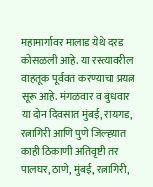महामार्गावर मालाड येथे दरड कोसळली आहे. या रस्त्यावरील वाहतूक पूर्ववत करण्याचा प्रयत्न सूरू आहे. मंगळवार व बुधवार या दोन दिवसात मुंबई, रायगड, रत्नागिरी आणि पुणे जिल्ह्य़ात काही ठिकाणी अतिवृष्टी तर पालघर, ठाणे, मुंबई, रत्नागिरी,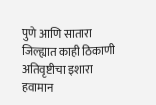पुणे आणि सातारा जिल्ह्यात काही ठिकाणी अतिवृष्टीचा इशारा हवामान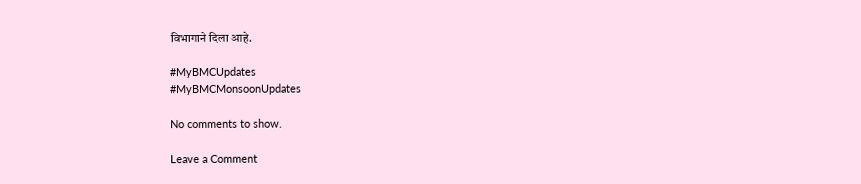विभागाने दिला आहे.

#MyBMCUpdates
#MyBMCMonsoonUpdates

No comments to show.

Leave a Comment